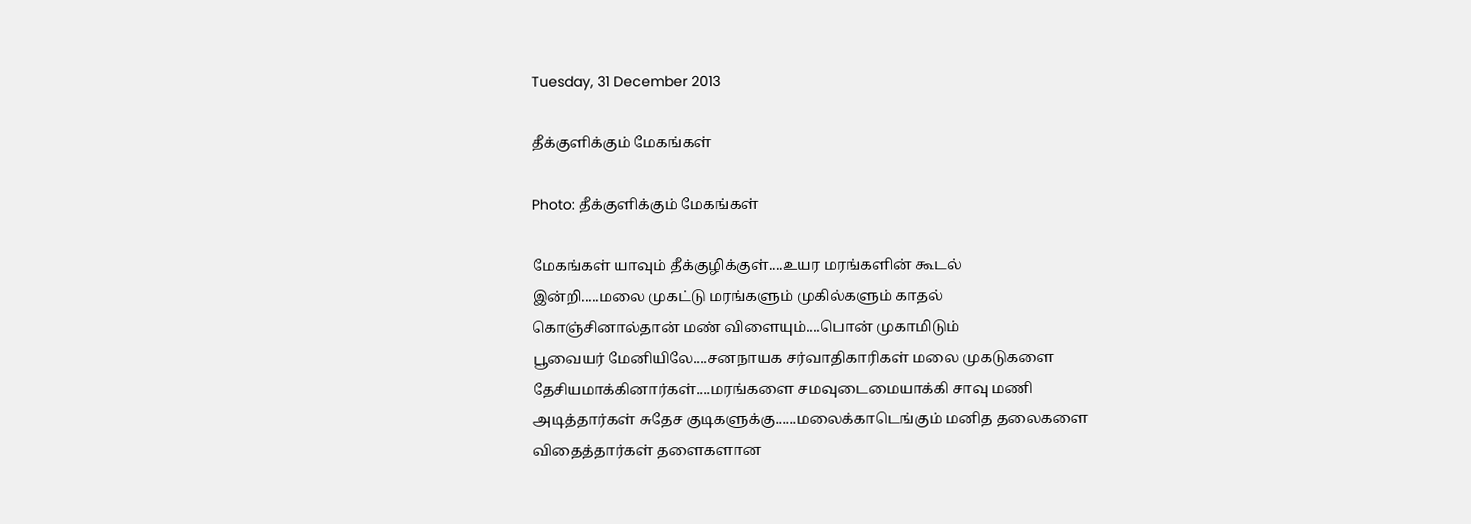Tuesday, 31 December 2013

தீக்குளிக்கும் மேகங்கள்

Photo: தீக்குளிக்கும் மேகங்கள்

மேகங்கள் யாவும் தீக்குழிக்குள்....உயர மரங்களின் கூடல்
இன்றி.....மலை முகட்டு மரங்களும் முகில்களும் காதல்
கொஞ்சினால்தான் மண் விளையும்....பொன் முகாமிடும்
பூவையர் மேனியிலே....சனநாயக சர்வாதிகாரிகள் மலை முகடுகளை
தேசியமாக்கினார்கள்....மரங்களை சமவுடைமையாக்கி சாவு மணி
அடித்தார்கள் சுதேச குடிகளுக்கு......மலைக்காடெங்கும் மனித தலைகளை
விதைத்தார்கள் தளைகளான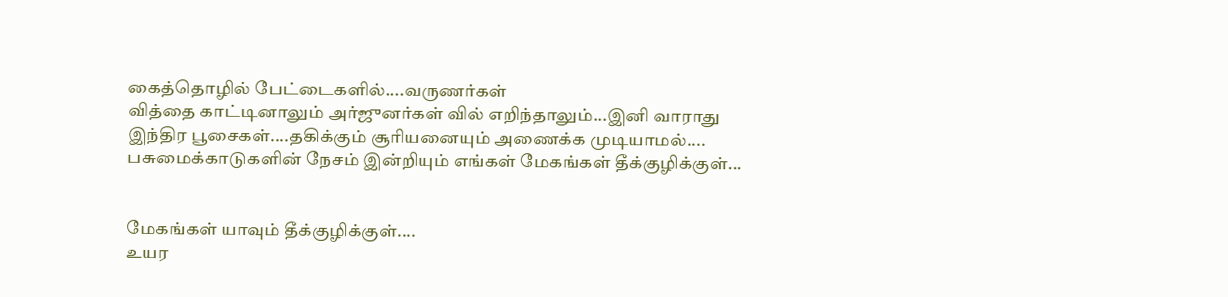கைத்தொழில் பேட்டைகளில்....வருணர்கள்
வித்தை காட்டினாலும் அர்ஜுனர்கள் வில் எறிந்தாலும்...இனி வாராது
இந்திர பூசைகள்....தகிக்கும் சூரியனையும் அணைக்க முடியாமல்....
பசுமைக்காடுகளின் நேசம் இன்றியும் எங்கள் மேகங்கள் தீக்குழிக்குள்...


மேகங்கள் யாவும் தீக்குழிக்குள்....
உயர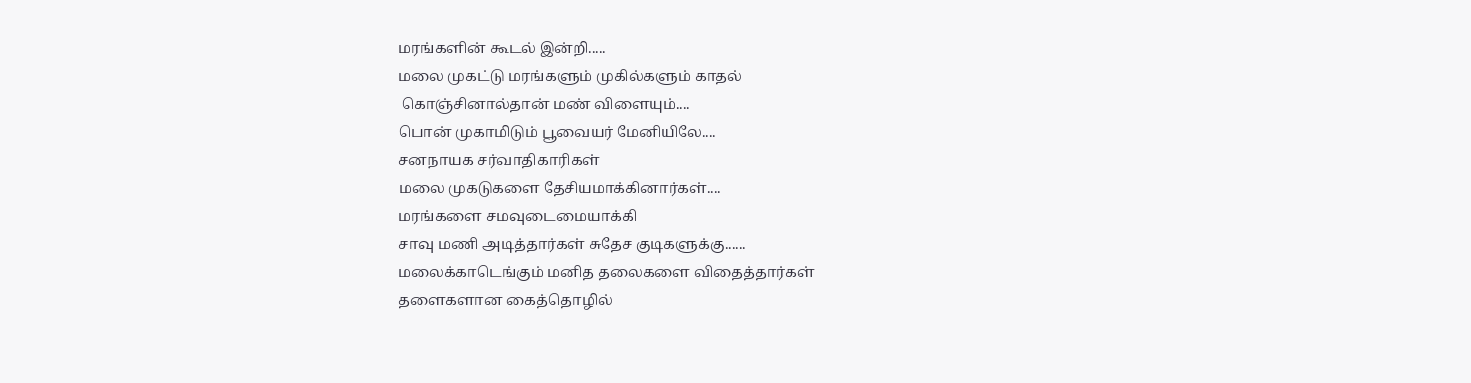மரங்களின் கூடல் இன்றி.....
மலை முகட்டு மரங்களும் முகில்களும் காதல்
 கொஞ்சினால்தான் மண் விளையும்....
பொன் முகாமிடும் பூவையர் மேனியிலே....
சனநாயக சர்வாதிகாரிகள்
மலை முகடுகளை தேசியமாக்கினார்கள்....
மரங்களை சமவுடைமையாக்கி
சாவு மணி அடித்தார்கள் சுதேச குடிகளுக்கு......
மலைக்காடெங்கும் மனித தலைகளை விதைத்தார்கள்
தளைகளான கைத்தொழில்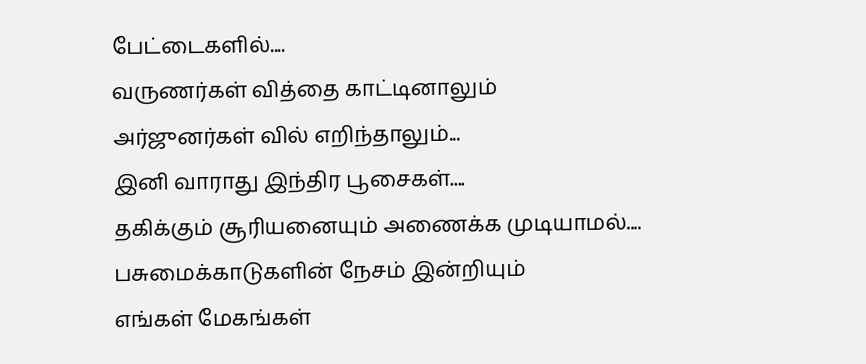பேட்டைகளில்....
வருணர்கள் வித்தை காட்டினாலும்
அர்ஜுனர்கள் வில் எறிந்தாலும்...
இனி வாராது இந்திர பூசைகள்....
தகிக்கும் சூரியனையும் அணைக்க முடியாமல்....
பசுமைக்காடுகளின் நேசம் இன்றியும்
எங்கள் மேகங்கள்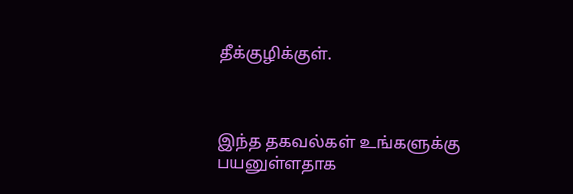தீக்குழிக்குள்.



இந்த தகவல்கள் உங்களுக்கு பயனுள்ளதாக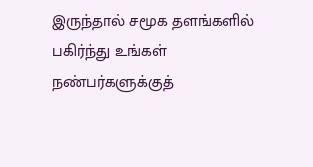இருந்தால் சமூக தளங்களில் பகிர்ந்து உங்கள் நண்பர்களுக்குத்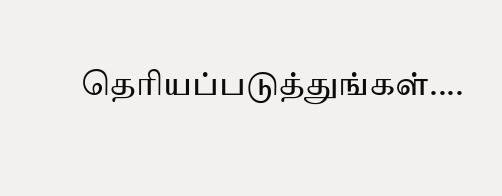தெரியப்படுத்துங்கள்....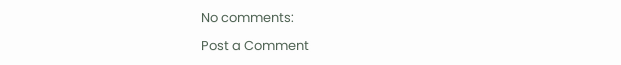No comments:

Post a Comment